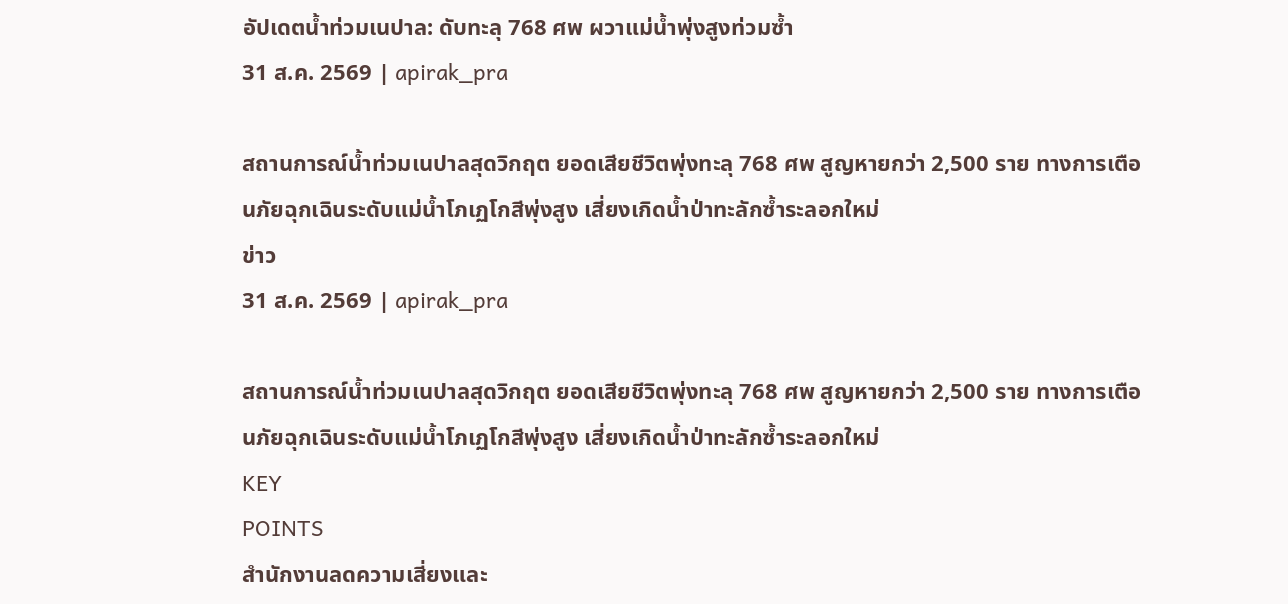อัปเดตน้ำท่วมเนปาล: ดับทะลุ 768 ศพ ผวาแม่น้ำพุ่งสูงท่วมซ้ำ
31 ส.ค. 2569 | apirak_pra

สถานการณ์น้ำท่วมเนปาลสุดวิกฤต ยอดเสียชีวิตพุ่งทะลุ 768 ศพ สูญหายกว่า 2,500 ราย ทางการเตือนภัยฉุกเฉินระดับแม่น้ำโภเฏโกสีพุ่งสูง เสี่ยงเกิดน้ำป่าทะลักซ้ำระลอกใหม่
ข่าว
31 ส.ค. 2569 | apirak_pra

สถานการณ์น้ำท่วมเนปาลสุดวิกฤต ยอดเสียชีวิตพุ่งทะลุ 768 ศพ สูญหายกว่า 2,500 ราย ทางการเตือนภัยฉุกเฉินระดับแม่น้ำโภเฏโกสีพุ่งสูง เสี่ยงเกิดน้ำป่าทะลักซ้ำระลอกใหม่
KEY
POINTS
สำนักงานลดความเสี่ยงและ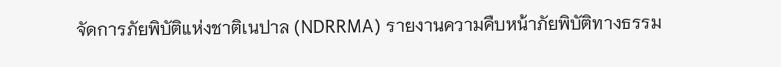จัดการภัยพิบัติแห่งชาติเนปาล (NDRRMA) รายงานความคืบหน้าภัยพิบัติทางธรรม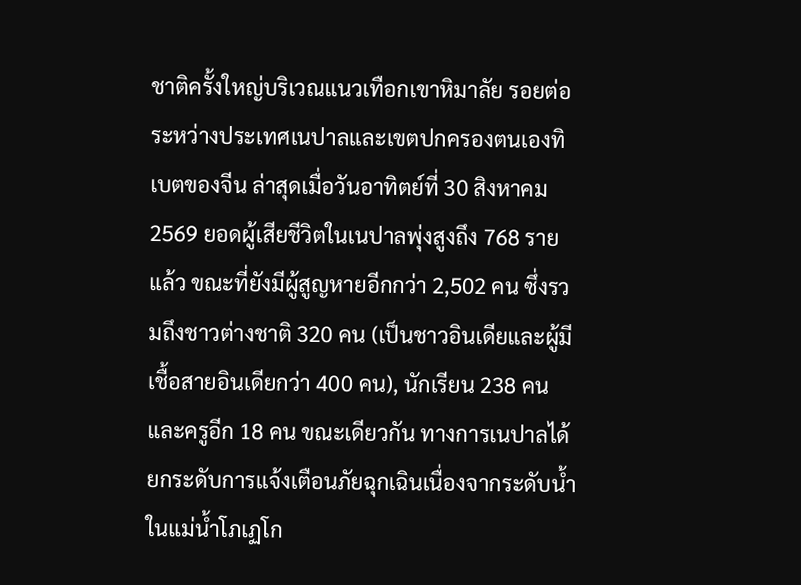ชาติครั้งใหญ่บริเวณแนวเทือกเขาหิมาลัย รอยต่อระหว่างประเทศเนปาลและเขตปกครองตนเองทิเบตของจีน ล่าสุดเมื่อวันอาทิตย์ที่ 30 สิงหาคม 2569 ยอดผู้เสียชีวิตในเนปาลพุ่งสูงถึง 768 รายแล้ว ขณะที่ยังมีผู้สูญหายอีกกว่า 2,502 คน ซึ่งรวมถึงชาวต่างชาติ 320 คน (เป็นชาวอินเดียและผู้มีเชื้อสายอินเดียกว่า 400 คน), นักเรียน 238 คน และครูอีก 18 คน ขณะเดียวกัน ทางการเนปาลได้ยกระดับการแจ้งเตือนภัยฉุกเฉินเนื่องจากระดับน้ำในแม่น้ำโภเฏโก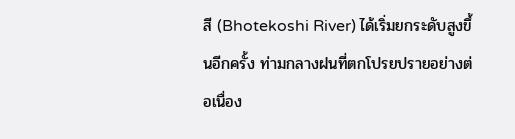สี (Bhotekoshi River) ได้เริ่มยกระดับสูงขึ้นอีกครั้ง ท่ามกลางฝนที่ตกโปรยปรายอย่างต่อเนื่อง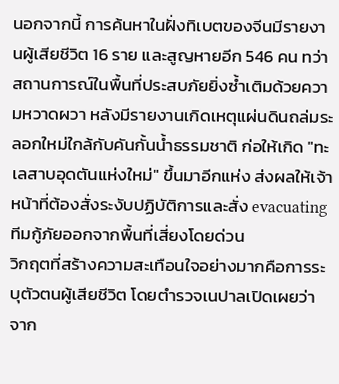นอกจากนี้ การค้นหาในฝั่งทิเบตของจีนมีรายงานผู้เสียชีวิต 16 ราย และสูญหายอีก 546 คน ทว่าสถานการณ์ในพื้นที่ประสบภัยยิ่งซ้ำเติมด้วยความหวาดผวา หลังมีรายงานเกิดเหตุแผ่นดินถล่มระลอกใหม่ใกล้กับคันกั้นน้ำธรรมชาติ ก่อให้เกิด "ทะเลสาบอุดตันแห่งใหม่" ขึ้นมาอีกแห่ง ส่งผลให้เจ้าหน้าที่ต้องสั่งระงับปฏิบัติการและสั่ง evacuating ทีมกู้ภัยออกจากพื้นที่เสี่ยงโดยด่วน
วิกฤตที่สร้างความสะเทือนใจอย่างมากคือการระบุตัวตนผู้เสียชีวิต โดยตำรวจเนปาลเปิดเผยว่า จาก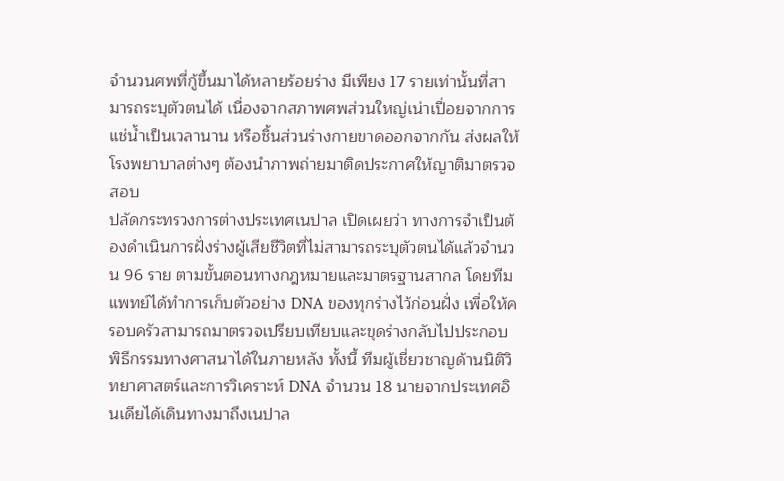จำนวนศพที่กู้ขึ้นมาได้หลายร้อยร่าง มีเพียง 17 รายเท่านั้นที่สามารถระบุตัวตนได้ เนื่องจากสภาพศพส่วนใหญ่เน่าเปื่อยจากการแช่น้ำเป็นเวลานาน หรือชิ้นส่วนร่างกายขาดออกจากกัน ส่งผลให้โรงพยาบาลต่างๆ ต้องนำภาพถ่ายมาติดประกาศให้ญาติมาตรวจสอบ
ปลัดกระทรวงการต่างประเทศเนปาล เปิดเผยว่า ทางการจำเป็นต้องดำเนินการฝั่งร่างผู้เสียชีวิตที่ไม่สามารถระบุตัวตนได้แล้วจำนวน 96 ราย ตามขั้นตอนทางกฎหมายและมาตรฐานสากล โดยทีมแพทย์ได้ทำการเก็บตัวอย่าง DNA ของทุกร่างไว้ก่อนฝั่ง เพื่อให้ครอบครัวสามารถมาตรวจเปรียบเทียบและขุดร่างกลับไปประกอบพิธีกรรมทางศาสนาได้ในภายหลัง ทั้งนี้ ทีมผู้เชี่ยวชาญด้านนิติวิทยาศาสตร์และการวิเคราะห์ DNA จำนวน 18 นายจากประเทศอินเดียได้เดินทางมาถึงเนปาล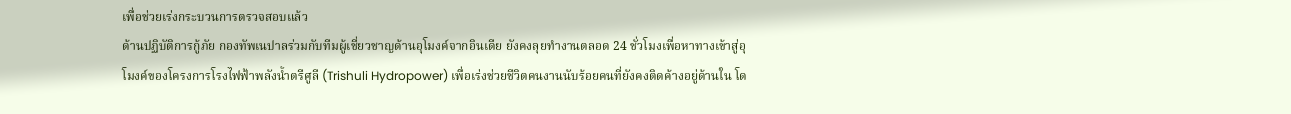เพื่อช่วยเร่งกระบวนการตรวจสอบแล้ว
ด้านปฏิบัติการกู้ภัย กองทัพเนปาลร่วมกับทีมผู้เชี่ยวชาญด้านอุโมงค์จากอินเดีย ยังคงลุยทำงานตลอด 24 ชั่วโมงเพื่อหาทางเข้าสู่อุโมงค์ของโครงการโรงไฟฟ้าพลังน้ำตรีศูลี (Trishuli Hydropower) เพื่อเร่งช่วยชีวิตคนงานนับร้อยคนที่ยังคงติดค้างอยู่ด้านใน โด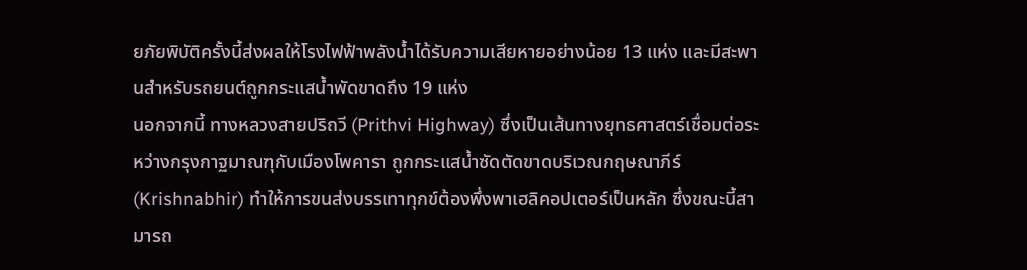ยภัยพิบัติครั้งนี้ส่งผลให้โรงไฟฟ้าพลังน้ำได้รับความเสียหายอย่างน้อย 13 แห่ง และมีสะพานสำหรับรถยนต์ถูกกระแสน้ำพัดขาดถึง 19 แห่ง
นอกจากนี้ ทางหลวงสายปริถวี (Prithvi Highway) ซึ่งเป็นเส้นทางยุทธศาสตร์เชื่อมต่อระหว่างกรุงกาฐมาณฑุกับเมืองโพคารา ถูกกระแสน้ำซัดตัดขาดบริเวณกฤษณาภีร์ (Krishnabhir) ทำให้การขนส่งบรรเทาทุกข์ต้องพึ่งพาเฮลิคอปเตอร์เป็นหลัก ซึ่งขณะนี้สามารถ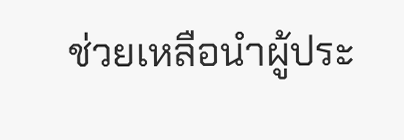ช่วยเหลือนำผู้ประ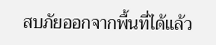สบภัยออกจากพื้นที่ได้แล้ว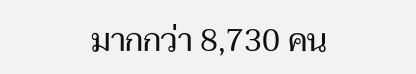มากกว่า 8,730 คน